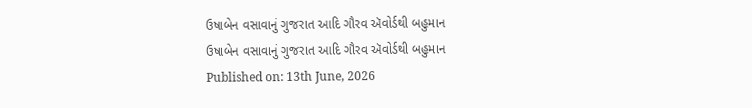ઉષાબેન વસાવાનું ગુજરાત આદિ ગૌરવ ઍવોર્ડથી બહુમાન
ઉષાબેન વસાવાનું ગુજરાત આદિ ગૌરવ ઍવોર્ડથી બહુમાન
Published on: 13th June, 2026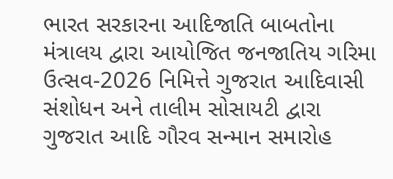ભારત સરકારના આદિજાતિ બાબતોના મંત્રાલય દ્વારા આયોજિત જનજાતિય ગરિમા ઉત્સવ-2026 નિમિત્તે ગુજરાત આદિવાસી સંશોધન અને તાલીમ સોસાયટી દ્વારા ગુજરાત આદિ ગૌરવ સન્માન સમારોહ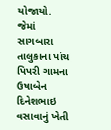યોજાયો. જેમાં સાગબારા તાલુકાના પાંચ પિપરી ગામના ઉષાબેન દિનેશભાઇ વસાવાનું ખેતી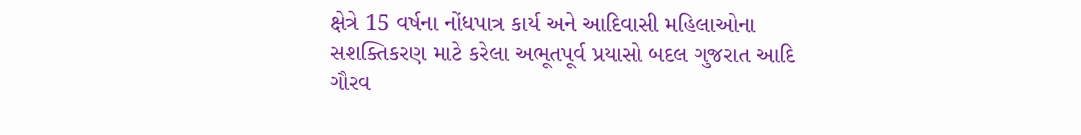ક્ષેત્રે 15 વર્ષના નોંધપાત્ર કાર્ય અને આદિવાસી મહિલાઓના સશક્તિકરણ માટે કરેલા અભૂતપૂર્વ પ્રયાસો બદલ ગુજરાત આદિ ગૌરવ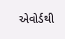એવોર્ડથી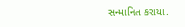સન્માનિત કરાયા.